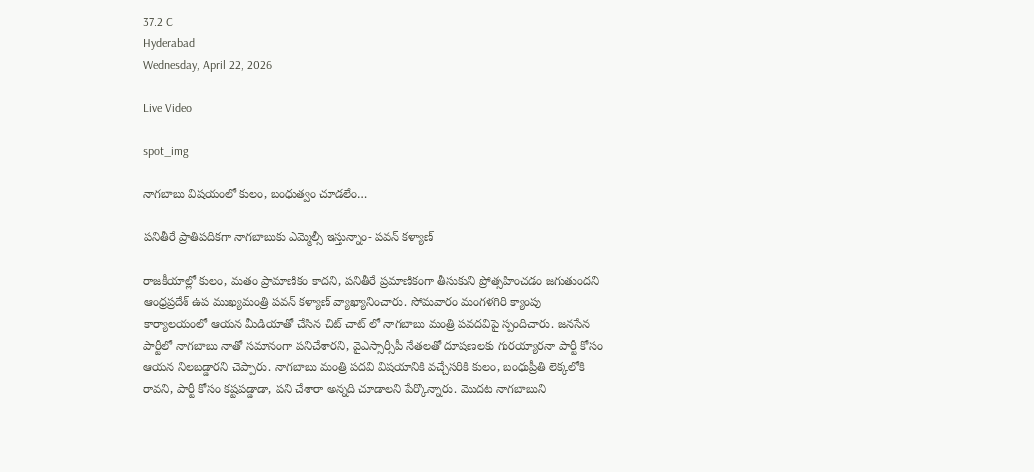37.2 C
Hyderabad
Wednesday, April 22, 2026

Live Video

spot_img

నాగబాబు విషయంలో కులం, బంధుత్వం చూడలేం…

పనితీరే ప్రాతిపదికగా నాగబాబుకు ఎమ్మెల్సీ ఇస్తున్నాం- పవన్ కళ్యాణ్

రాజకీయాల్లో కులం, మతం ప్రామాణికం కాదని, పనితీరే ప్రమాణికంగా తీసుకుని ప్రోత్సహించడం జగుతుందని ఆంధ్రప్రదేశ్ ఉప ముఖ్యమంత్రి పవన్ కళ్యాణ్ వ్యాఖ్యానించారు. సోమవారం మంగళగిరి క్యాంపు కార్యాలయంలో ఆయన మీడియాతో చేసిన చిట్ చాట్ లో నాగబాబు మంత్రి పవదవిపై స్పందిచారు. జనసేన పార్టీలో నాగబాబు నాతో సమానంగా పనిచేశారని, వైఎస్సార్సీపీ నేతలతో దూషణలకు గురయ్యారనా పార్టీ కోసం ఆయన నిలబడ్డారని చెప్పారు. నాగబాబు మంత్రి పదవి విషయానికి వచ్చేసరికి కులం, బంధుప్రీతి లెక్కలోకి రావని, పార్టీ కోసం కష్టపడ్డాడా, పని చేశారా అన్నది చూడాలని పేర్కొన్నారు. మొదట నాగబాబుని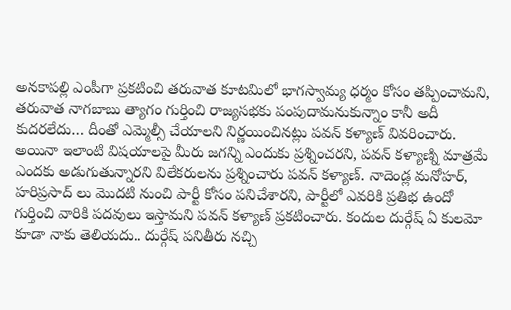అనకాపల్లి ఎంపీగా ప్రకటించి తరువాత కూటమిలో భాగస్వామ్య ధర్మం కోసం తప్పించామని, తరువాత నాగబాబు త్యాగం గుర్తించి రాజ్యసభకు పంపుదామనుకున్నాం కానీ అదీ కుదరలేదు… దీంతో ఎమ్మెల్సీ చేయాలని నిర్ణయించినట్లు పవన్ కళ్యాణ్ వివరించారు. అయినా ఇలాంటి విషయాలపై మీరు జగన్ని ఎందుకు ప్రశ్నించరని, పవన్ కళ్యాణ్ని మాత్రమే ఎందకు అడుగుతున్నారని విలేకరులను ప్రశ్నించారు పవన్ కళ్యాణ్. నాదెండ్ల మనోహర్, హరిప్రసాద్ లు మొదటి నుంచి పార్టీ కోసం పనిచేశారని, పార్టీలో ఎవరికి ప్రతిభ ఉందో గుర్తించి వారికి పదవులు ఇస్తామని పవన్ కళ్యాణ్ ప్రకటించారు. కందుల దుర్గేష్ ఏ కులమో కూడా నాకు తెలియదు.. దుర్గేష్ పనితీరు నచ్చి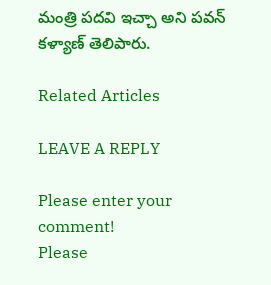మంత్రి పదవి ఇచ్చా అని పవన్ కళ్యాణ్ తెలిపారు.

Related Articles

LEAVE A REPLY

Please enter your comment!
Please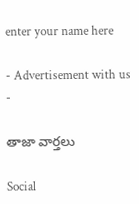enter your name here

- Advertisement with us -

తాజా వార్తలు

Social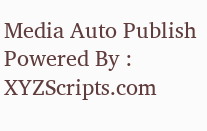Media Auto Publish Powered By : XYZScripts.com